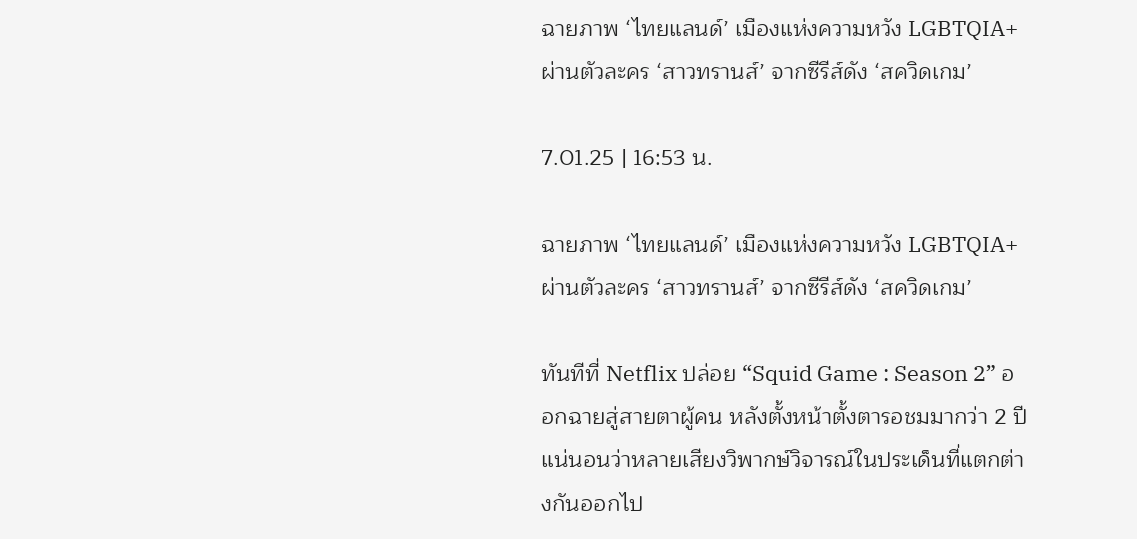ฉายภาพ ‘ไทยแลนด์’ เมืองแห่งความหวัง LGBTQIA+ ผ่านตัวละคร ‘สาวทรานส์’ จากซีรีส์ดัง ‘สควิดเกม’

7.01.25 | 16:53 น.

ฉายภาพ ‘ไทยแลนด์’ เมืองแห่งความหวัง LGBTQIA+ ผ่านตัวละคร ‘สาวทรานส์’ จากซีรีส์ดัง ‘สควิดเกม’

ทันทีที่ Netflix ปล่อย “Squid Game : Season 2” ออกฉายสู่สายตาผู้คน หลังตั้งหน้าตั้งตารอชมมากว่า 2 ปี แน่นอนว่าหลายเสียงวิพากษ์วิจารณ์ในประเด็นที่แตกต่างกันออกไป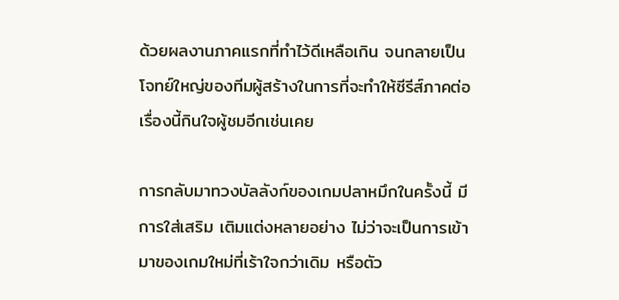ด้วยผลงานภาคแรกที่ทำไว้ดีเหลือเกิน จนกลายเป็นโจทย์ใหญ่ของทีมผู้สร้างในการที่จะทำให้ซีรีส์ภาคต่อเรื่องนี้กินใจผู้ชมอีกเช่นเคย

การกลับมาทวงบัลลังก์ของเกมปลาหมึกในครั้งนี้ มีการใส่เสริม เติมแต่งหลายอย่าง ไม่ว่าจะเป็นการเข้ามาของเกมใหม่ที่เร้าใจกว่าเดิม หรือตัว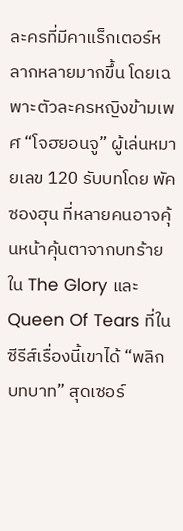ละครที่มีคาแร็กเตอร์หลากหลายมากขึ้น โดยเฉพาะตัวละครหญิงข้ามเพศ “โจฮยอนจู” ผู้เล่นหมายเลข 120 รับบทโดย พัคซองฮุน ที่หลายคนอาจคุ้นหน้าคุ้นตาจากบทร้ายใน The Glory และ Queen Of Tears ที่ในซีรีส์เรื่องนี้เขาได้ “พลิกบทบาท” สุดเซอร์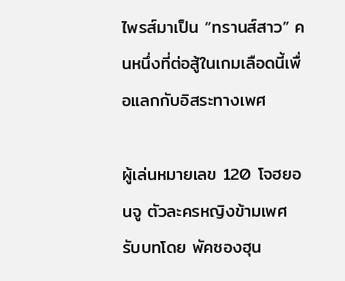ไพรส์มาเป็น “ทรานส์สาว” คนหนึ่งที่ต่อสู้ในเกมเลือดนี้เพื่อแลกกับอิสระทางเพศ

ผู้เล่นหมายเลข 120 โจฮยอนจู ตัวละครหญิงข้ามเพศ รับบทโดย พัคซองฮุน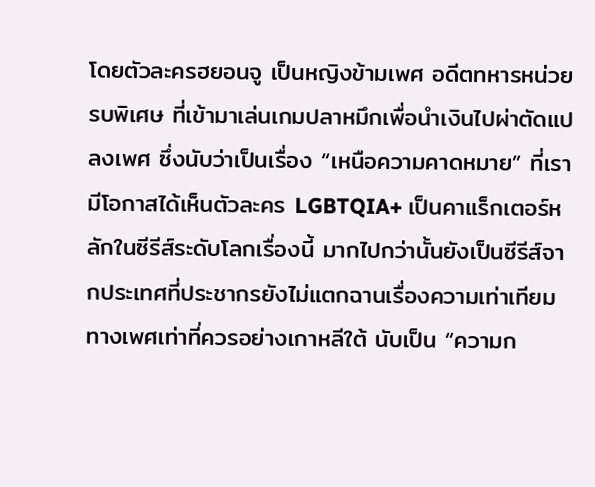โดยตัวละครฮยอนจู เป็นหญิงข้ามเพศ อดีตทหารหน่วยรบพิเศษ ที่เข้ามาเล่นเกมปลาหมึกเพื่อนำเงินไปผ่าตัดแปลงเพศ ซึ่งนับว่าเป็นเรื่อง “เหนือความคาดหมาย” ที่เรามีโอกาสได้เห็นตัวละคร LGBTQIA+ เป็นคาแร็กเตอร์หลักในซีรีส์ระดับโลกเรื่องนี้ มากไปกว่านั้นยังเป็นซีรีส์จากประเทศที่ประชากรยังไม่แตกฉานเรื่องความเท่าเทียมทางเพศเท่าที่ควรอย่างเกาหลีใต้ นับเป็น “ความก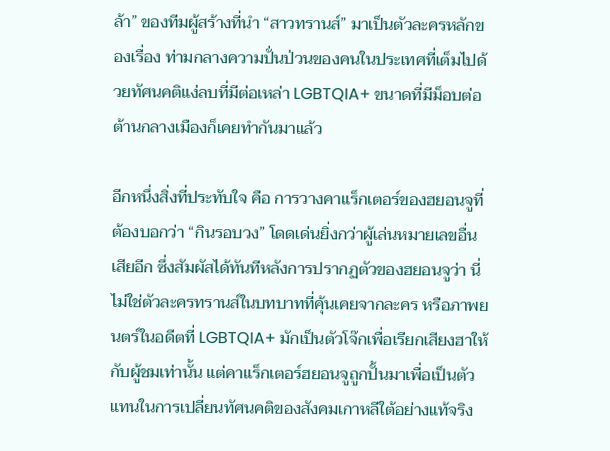ล้า” ของทีมผู้สร้างที่นำ “สาวทรานส์” มาเป็นตัวละครหลักของเรื่อง ท่ามกลางความปั่นป่วนของคนในประเทศที่เต็มไปด้วยทัศนคติแง่ลบที่มีต่อเหล่า LGBTQIA+ ขนาดที่มีม็อบต่อต้านกลางเมืองก็เคยทำกันมาแล้ว

อีกหนึ่งสิ่งที่ประทับใจ คือ การวางคาแร็กเตอร์ของฮยอนจูที่ต้องบอกว่า “กินรอบวง” โดดเด่นยิ่งกว่าผู้เล่นหมายเลขอื่นเสียอีก ซึ่งสัมผัสได้ทันทีหลังการปรากฏตัวของฮยอนจูว่า นี่ไม่ใช่ตัวละครทรานส์ในบทบาทที่คุ้นเคยจากละคร หรือภาพยนตร์ในอดีตที่ LGBTQIA+ มักเป็นตัวโจ๊กเพื่อเรียกเสียงฮาให้กับผู้ชมเท่านั้น แต่คาแร็กเตอร์ฮยอนจูถูกปั้นมาเพื่อเป็นตัวแทนในการเปลี่ยนทัศนคติของสังคมเกาหลีใต้อย่างแท้จริง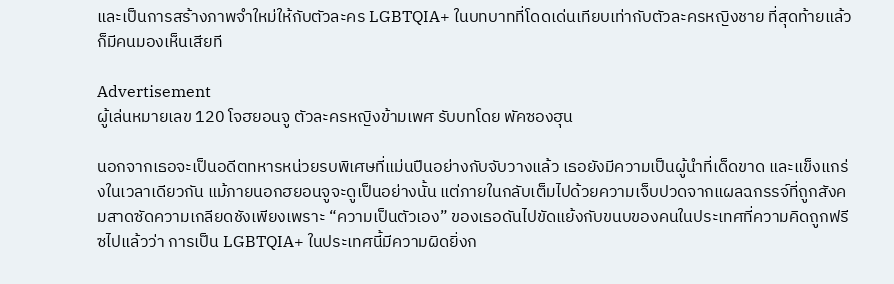และเป็นการสร้างภาพจำใหม่ให้กับตัวละคร LGBTQIA+ ในบทบาทที่โดดเด่นเทียบเท่ากับตัวละครหญิงชาย ที่สุดท้ายแล้วก็มีคนมองเห็นเสียที

Advertisement
ผู้เล่นหมายเลข 120 โจฮยอนจู ตัวละครหญิงข้ามเพศ รับบทโดย พัคซองฮุน

นอกจากเธอจะเป็นอดีตทหารหน่วยรบพิเศษที่แม่นปืนอย่างกับจับวางแล้ว เธอยังมีความเป็นผู้นำที่เด็ดขาด และแข็งแกร่งในเวลาเดียวกัน แม้ภายนอกฮยอนจูจะดูเป็นอย่างนั้น แต่ภายในกลับเต็มไปด้วยความเจ็บปวดจากแผลฉกรรจ์ที่ถูกสังคมสาดซัดความเกลียดชังเพียงเพราะ “ความเป็นตัวเอง” ของเธอดันไปขัดแย้งกับขนบของคนในประเทศที่ความคิดถูกฟรีซไปแล้วว่า การเป็น LGBTQIA+ ในประเทศนี้มีความผิดยิ่งก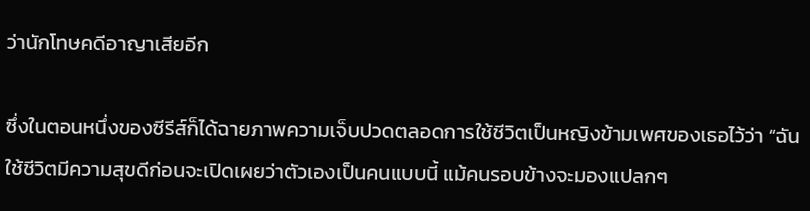ว่านักโทษคดีอาญาเสียอีก

ซึ่งในตอนหนึ่งของซีรีส์ก็ได้ฉายภาพความเจ็บปวดตลอดการใช้ชีวิตเป็นหญิงข้ามเพศของเธอไว้ว่า “ฉันใช้ชีวิตมีความสุขดีก่อนจะเปิดเผยว่าตัวเองเป็นคนแบบนี้ แม้คนรอบข้างจะมองแปลกๆ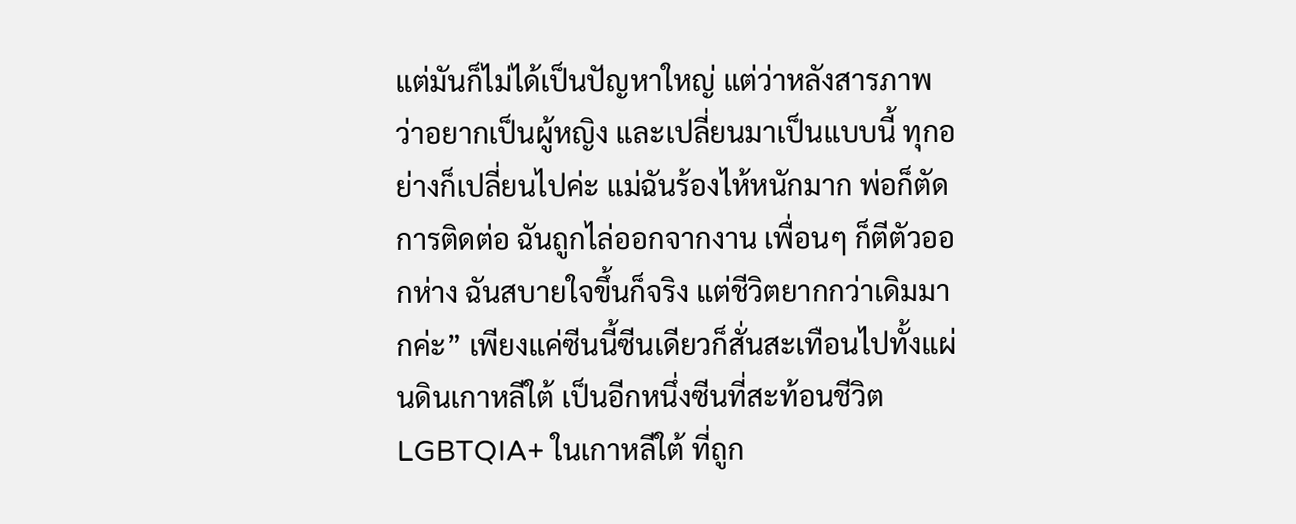แต่มันก็ไม่ได้เป็นปัญหาใหญ่ แต่ว่าหลังสารภาพว่าอยากเป็นผู้หญิง และเปลี่ยนมาเป็นแบบนี้ ทุกอย่างก็เปลี่ยนไปค่ะ แม่ฉันร้องไห้หนักมาก พ่อก็ตัดการติดต่อ ฉันถูกไล่ออกจากงาน เพื่อนๆ ก็ตีตัวออกห่าง ฉันสบายใจขึ้นก็จริง แต่ชีวิตยากกว่าเดิมมากค่ะ” เพียงแค่ซีนนี้ซีนเดียวก็สั่นสะเทือนไปทั้งแผ่นดินเกาหลีใต้ เป็นอีกหนึ่งซีนที่สะท้อนชีวิต LGBTQIA+ ในเกาหลีใต้ ที่ถูก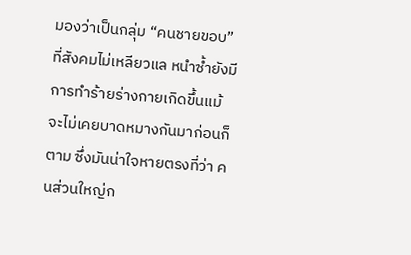มองว่าเป็นกลุ่ม “คนชายขอบ” ที่สังคมไม่เหลียวแล หนำซ้ำยังมีการทำร้ายร่างกายเกิดขึ้นแม้จะไม่เคยบาดหมางกันมาก่อนก็ตาม ซึ่งมันน่าใจหายตรงที่ว่า คนส่วนใหญ่ก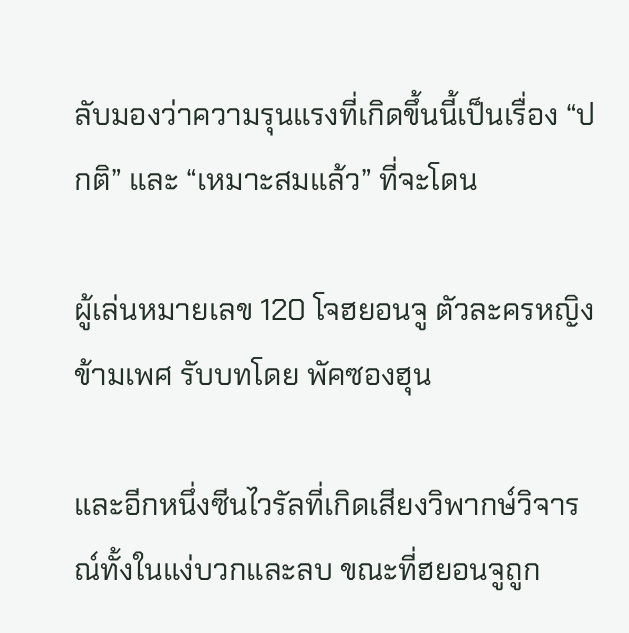ลับมองว่าความรุนแรงที่เกิดขึ้นนี้เป็นเรื่อง “ปกติ” และ “เหมาะสมแล้ว” ที่จะโดน

ผู้เล่นหมายเลข 120 โจฮยอนจู ตัวละครหญิงข้ามเพศ รับบทโดย พัคซองฮุน

และอีกหนึ่งซีนไวรัลที่เกิดเสียงวิพากษ์วิจารณ์ทั้งในแง่บวกและลบ ขณะที่ฮยอนจูถูก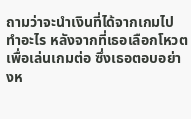ถามว่าจะนำเงินที่ได้จากเกมไปทำอะไร หลังจากที่เธอเลือกโหวตเพื่อเล่นเกมต่อ ซึ่งเธอตอบอย่างห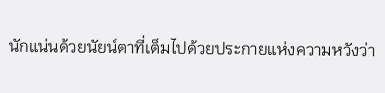นักแน่นด้วยนัยน์ตาที่เต็มไปด้วยประกายแห่งความหวังว่า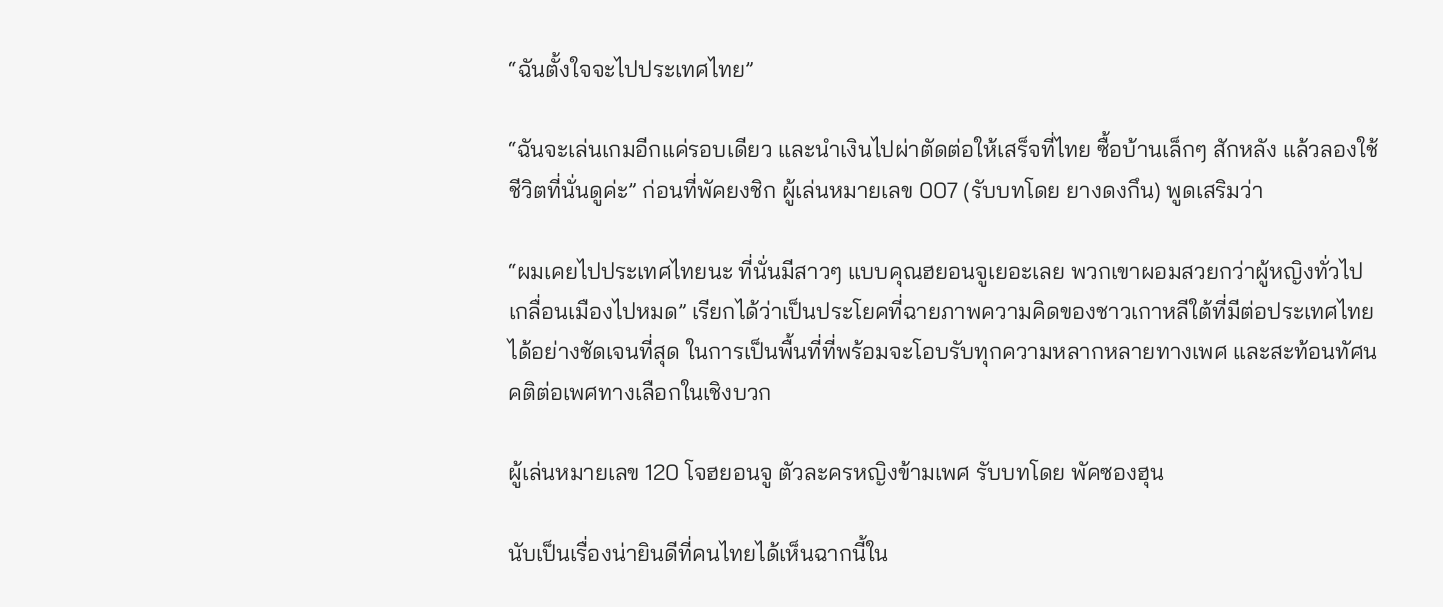“ฉันตั้งใจจะไปประเทศไทย”

“ฉันจะเล่นเกมอีกแค่รอบเดียว และนำเงินไปผ่าตัดต่อให้เสร็จที่ไทย ซื้อบ้านเล็กๆ สักหลัง แล้วลองใช้ชีวิตที่นั่นดูค่ะ” ก่อนที่พัคยงชิก ผู้เล่นหมายเลข 007 (รับบทโดย ยางดงกึน) พูดเสริมว่า

“ผมเคยไปประเทศไทยนะ ที่นั่นมีสาวๆ แบบคุณฮยอนจูเยอะเลย พวกเขาผอมสวยกว่าผู้หญิงทั่วไป เกลื่อนเมืองไปหมด” เรียกได้ว่าเป็นประโยคที่ฉายภาพความคิดของชาวเกาหลีใต้ที่มีต่อประเทศไทยได้อย่างชัดเจนที่สุด ในการเป็นพื้นที่ที่พร้อมจะโอบรับทุกความหลากหลายทางเพศ และสะท้อนทัศนคติต่อเพศทางเลือกในเชิงบวก

ผู้เล่นหมายเลข 120 โจฮยอนจู ตัวละครหญิงข้ามเพศ รับบทโดย พัคซองฮุน

นับเป็นเรื่องน่ายินดีที่คนไทยได้เห็นฉากนี้ใน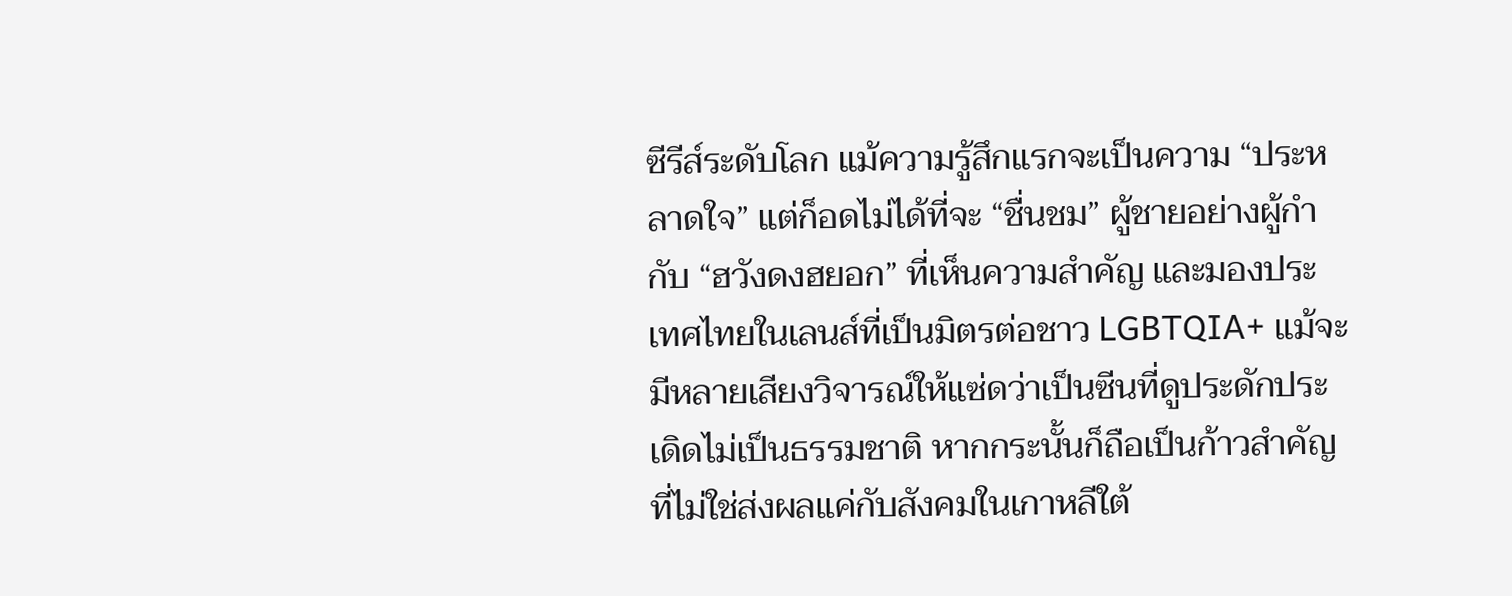ซีรีส์ระดับโลก แม้ความรู้สึกแรกจะเป็นความ “ประหลาดใจ” แต่ก็อดไม่ได้ที่จะ “ชื่นชม” ผู้ชายอย่างผู้กำกับ “ฮวังดงฮยอก” ที่เห็นความสำคัญ และมองประเทศไทยในเลนส์ที่เป็นมิตรต่อชาว LGBTQIA+ แม้จะมีหลายเสียงวิจารณ์ให้แซ่ดว่าเป็นซีนที่ดูประดักประเดิดไม่เป็นธรรมชาติ หากกระนั้นก็ถือเป็นก้าวสำคัญ ที่ไม่ใช่ส่งผลแค่กับสังคมในเกาหลีใต้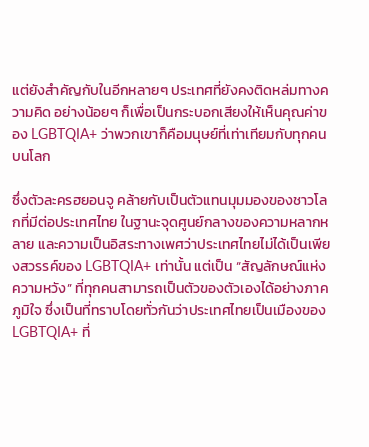แต่ยังสำคัญกับในอีกหลายๆ ประเทศที่ยังคงติดหล่มทางความคิด อย่างน้อยๆ ก็เพื่อเป็นกระบอกเสียงให้เห็นคุณค่าของ LGBTQIA+ ว่าพวกเขาก็คือมนุษย์ที่เท่าเทียมกับทุกคนบนโลก

ซึ่งตัวละครฮยอนจู คล้ายกับเป็นตัวแทนมุมมองของชาวโลกที่มีต่อประเทศไทย ในฐานะจุดศูนย์กลางของความหลากหลาย และความเป็นอิสระทางเพศว่าประเทศไทยไม่ได้เป็นเพียงสวรรค์ของ LGBTQIA+ เท่านั้น แต่เป็น “สัญลักษณ์แห่งความหวัง” ที่ทุกคนสามารถเป็นตัวของตัวเองได้อย่างภาคภูมิใจ ซึ่งเป็นที่ทราบโดยทั่วกันว่าประเทศไทยเป็นเมืองของ LGBTQIA+ ที่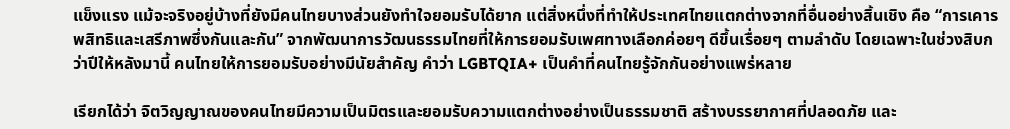แข็งแรง แม้จะจริงอยู่บ้างที่ยังมีคนไทยบางส่วนยังทำใจยอมรับได้ยาก แต่สิ่งหนึ่งที่ทำให้ประเทศไทยแตกต่างจากที่อื่นอย่างสิ้นเชิง คือ “การเคารพสิทธิและเสรีภาพซึ่งกันและกัน” จากพัฒนาการวัฒนธรรมไทยที่ให้การยอมรับเพศทางเลือกค่อยๆ ดีขึ้นเรื่อยๆ ตามลำดับ โดยเฉพาะในช่วงสิบกว่าปีให้หลังมานี้ คนไทยให้การยอมรับอย่างมีนัยสำคัญ คำว่า LGBTQIA+ เป็นคำที่คนไทยรู้จักกันอย่างแพร่หลาย

เรียกได้ว่า จิตวิญญาณของคนไทยมีความเป็นมิตรและยอมรับความแตกต่างอย่างเป็นธรรมชาติ สร้างบรรยากาศที่ปลอดภัย และ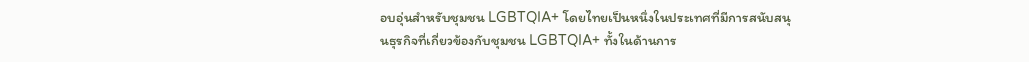อบอุ่นสำหรับชุมชน LGBTQIA+ โดยไทยเป็นหนึ่งในประเทศที่มีการสนับสนุนธุรกิจที่เกี่ยวข้องกับชุมชน LGBTQIA+ ทั้งในด้านการ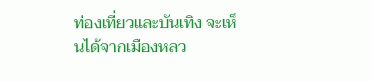ท่องเที่ยวและบันเทิง จะเห็นได้จากเมืองหลว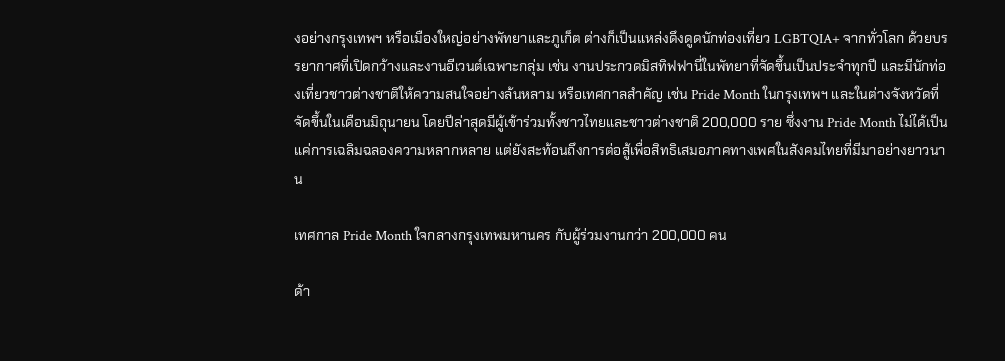งอย่างกรุงเทพฯ หรือเมืองใหญ่อย่างพัทยาและภูเก็ต ต่างก็เป็นแหล่งดึงดูดนักท่องเที่ยว LGBTQIA+ จากทั่วโลก ด้วยบรรยากาศที่เปิดกว้างและงานอีเวนต์เฉพาะกลุ่ม เช่น งานประกวดมิสทิฟฟานี่ในพัทยาที่จัดขึ้นเป็นประจำทุกปี และมีนักท่องเที่ยวชาวต่างชาติให้ความสนใจอย่างล้นหลาม หรือเทศกาลสำคัญ เช่น Pride Month ในกรุงเทพฯ และในต่างจังหวัดที่จัดขึ้นในเดือนมิถุนายน โดยปีล่าสุดมีผู้เข้าร่วมทั้งชาวไทยและชาวต่างชาติ 200,000 ราย ซึ่งงาน Pride Month ไม่ได้เป็นแค่การเฉลิมฉลองความหลากหลาย แต่ยังสะท้อนถึงการต่อสู้เพื่อสิทธิเสมอภาคทางเพศในสังคมไทยที่มีมาอย่างยาวนาน

เทศกาล Pride Month ใจกลางกรุงเทพมหานคร กับผู้ร่วมงานกว่า 200,000 คน

ด้า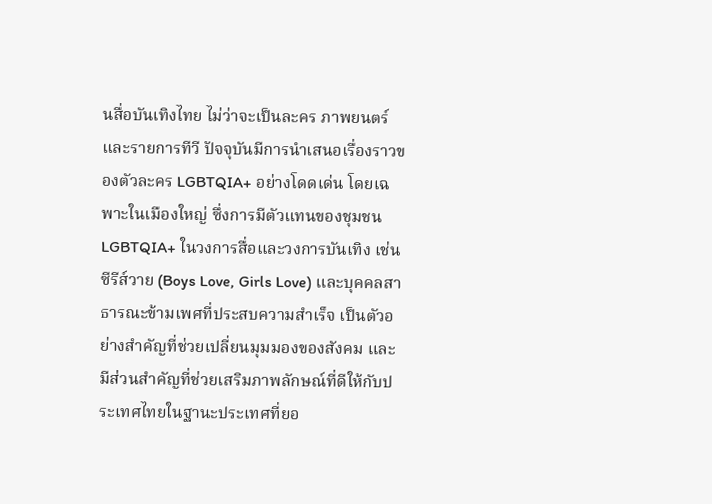นสื่อบันเทิงไทย ไม่ว่าจะเป็นละคร ภาพยนตร์ และรายการทีวี ปัจจุบันมีการนำเสนอเรื่องราวของตัวละคร LGBTQIA+ อย่างโดดเด่น โดยเฉพาะในเมืองใหญ่ ซึ่งการมีตัวแทนของชุมชน LGBTQIA+ ในวงการสื่อและวงการบันเทิง เช่น ซีรีส์วาย (Boys Love, Girls Love) และบุคคลสาธารณะข้ามเพศที่ประสบความสำเร็จ เป็นตัวอย่างสำคัญที่ช่วยเปลี่ยนมุมมองของสังคม และมีส่วนสำคัญที่ช่วยเสริมภาพลักษณ์ที่ดีให้กับประเทศไทยในฐานะประเทศที่ยอ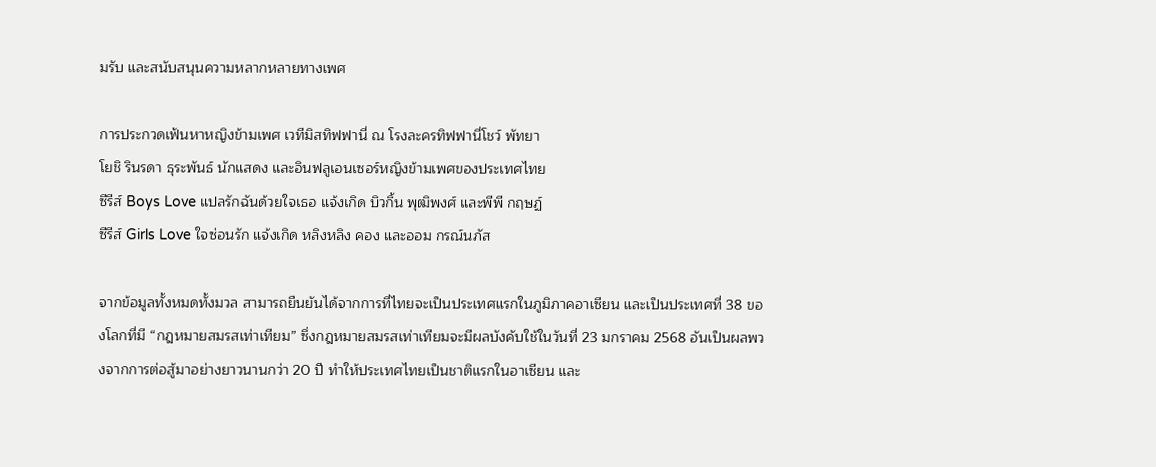มรับ และสนับสนุนความหลากหลายทางเพศ

การประกวดเฟ้นหาหญิงข้ามเพศ เวทีมิสทิฟฟานี่ ณ โรงละครทิฟฟานี่โชว์ พัทยา
โยชิ รินรดา ธุระพันธ์ นักแสดง และอินฟลูเอนเซอร์หญิงข้ามเพศของประเทศไทย
ซีรีส์ Boys Love แปลรักฉันด้วยใจเธอ แจ้งเกิด บิวกิ้น พุฒิพงศ์ และพีพี กฤษฏ์
ซีรีส์ Girls Love ใจซ่อนรัก แจ้งเกิด หลิงหลิง คอง และออม กรณ์นภัส

จากข้อมูลทั้งหมดทั้งมวล สามารถยืนยันได้จากการที่ไทยจะเป็นประเทศแรกในภูมิภาคอาเซียน และเป็นประเทศที่ 38 ของโลกที่มี “กฎหมายสมรสเท่าเทียม” ซึ่งกฎหมายสมรสเท่าเทียมจะมีผลบังคับใช้ในวันที่ 23 มกราคม 2568 อันเป็นผลพวงจากการต่อสู้มาอย่างยาวนานกว่า 20 ปี ทำให้ประเทศไทยเป็นชาติแรกในอาเซียน และ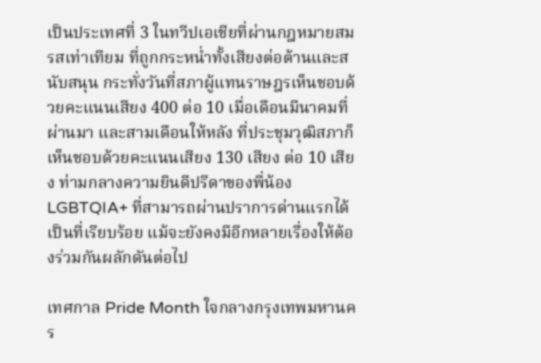เป็นประเทศที่ 3 ในทวีปเอเชียที่ผ่านกฎหมายสมรสเท่าเทียม ที่ถูกกระหน่ำทั้งเสียงต่อต้านและสนับสนุน กระทั่งวันที่สภาผู้แทนราษฎรเห็นชอบด้วยคะแนนเสียง 400 ต่อ 10 เมื่อเดือนมีนาคมที่ผ่านมา และสามเดือนให้หลัง ที่ประชุมวุฒิสภาก็เห็นชอบด้วยคะแนนเสียง 130 เสียง ต่อ 10 เสียง ท่ามกลางความยินดีปรีดาของพี่น้อง LGBTQIA+ ที่สามารถผ่านปราการด่านแรกได้เป็นที่เรียบร้อย แม้จะยังคงมีอีกหลายเรื่องให้ต้องร่วมกันผลักดันต่อไป

เทศกาล Pride Month ใจกลางกรุงเทพมหานคร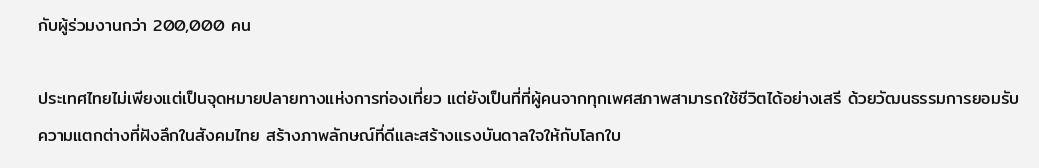กับผู้ร่วมงานกว่า 200,000 คน

ประเทศไทยไม่เพียงแต่เป็นจุดหมายปลายทางแห่งการท่องเที่ยว แต่ยังเป็นที่ที่ผู้คนจากทุกเพศสภาพสามารถใช้ชีวิตได้อย่างเสรี ด้วยวัฒนธรรมการยอมรับความแตกต่างที่ฝังลึกในสังคมไทย สร้างภาพลักษณ์ที่ดีและสร้างแรงบันดาลใจให้กับโลกใบ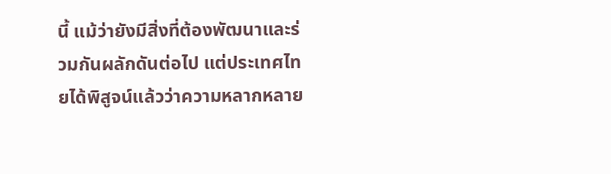นี้ แม้ว่ายังมีสิ่งที่ต้องพัฒนาและร่วมกันผลักดันต่อไป แต่ประเทศไทยได้พิสูจน์แล้วว่าความหลากหลาย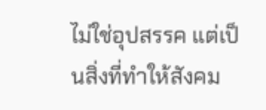ไม่ใช่อุปสรรค แต่เป็นสิ่งที่ทำให้สังคม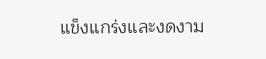แข็งแกร่งและงดงาม